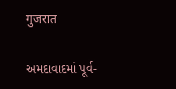गुजरात

અમદાવાદમાં પૂર્વ-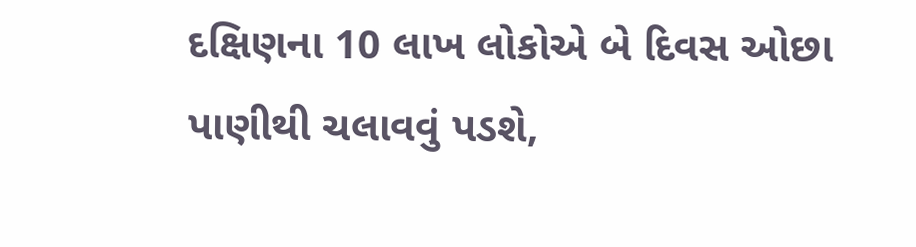દક્ષિણના 10 લાખ લોકોએ બે દિવસ ઓછા પાણીથી ચલાવવું પડશે,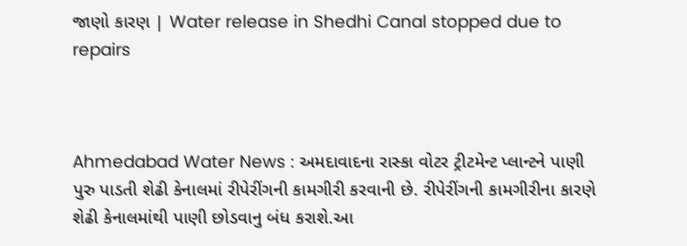જાણો કારણ | Water release in Shedhi Canal stopped due to repairs



Ahmedabad Water News : અમદાવાદના રાસ્કા વોટર ટ્રીટમેન્ટ પ્લાન્ટને પાણી પુરુ પાડતી શેઢી કેનાલમાં રીપેરીંગની કામગીરી કરવાની છે. રીપેરીંગની કામગીરીના કારણે શેઢી કેનાલમાંથી પાણી છોડવાનુ બંધ કરાશે.આ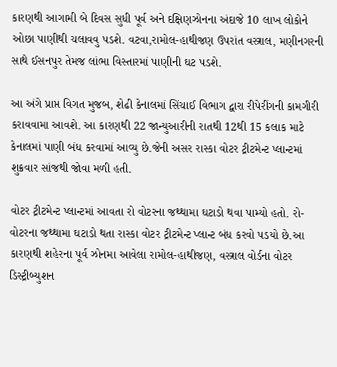કારણથી આગામી બે દિવસ સુધી પૂર્વ અને દક્ષિણઝોનના અંદાજે 10 લાખ લોકોને ઓછા પાણીથી ચલાવવુ પડશે. વટવા,રામોલ-હાથીજણ ઉપરાંત વસ્ત્રાલ, મણીનગરની સાથે ઈસનપુર તેમજ લાંભા વિસ્તારમાં પાણીની ઘટ પડશે.

આ અંગે પ્રાપ્ત વિગત મુજબ, શેઢી કેનાલમાં સિંચાઈ વિભાગ દ્વારા રીપેરીંગની કામગીરી કરાવવામા આવશે. આ કારણથી 22 જાન્યુઆરીની રાતથી 12થી 15 કલાક માટે કેનાલમાં પાણી બંધ કરવામાં આવ્યુ છે.જેની અસર રાસ્કા વોટર ટ્રીટમેન્ટ પ્લાન્ટમાં શુક્રવાર સાંજથી જોવા મળી હતી.

વોટર ટ્રીટમેન્ટ પ્લાન્ટમાં આવતા રો વોટરના જથ્થામા ઘટાડો થવા પામ્યો હતો. રો-વોટરના જથ્થામા ઘટાડો થતા રાસ્કા વોટર ટ્રીટમેન્ટ પ્લાન્ટ બંધ કરવો પડયો છે.આ કારણથી શહેરના પૂર્વ ઝોનમા આવેલા રામોલ-હાથીજણ, વસ્ત્રાલ વોર્ડના વોટર ડિસ્ટ્રીબ્યુશન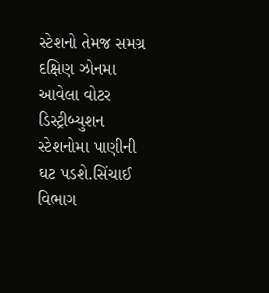સ્ટેશનો તેમજ સમગ્ર દક્ષિણ ઝોનમા આવેલા વોટર ડિસ્ટ્રીબ્યુશન સ્ટેશનોમા પાણીની ઘટ પડશે.સિંચાઈ વિભાગ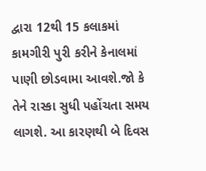દ્વારા 12થી 15 કલાકમાં કામગીરી પુરી કરીને કેનાલમાં પાણી છોડવામા આવશે.જો કે તેને રાસ્કા સુધી પહોંચતા સમય લાગશે. આ કારણથી બે દિવસ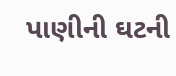પાણીની ઘટની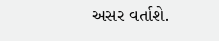અસર વર્તાશે.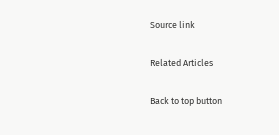Source link

Related Articles

Back to top button